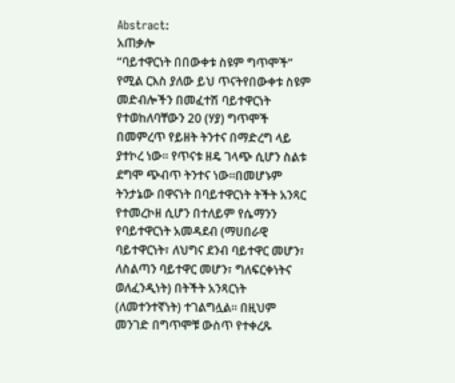Abstract:
አጠቃሎ
“ባይተዋርነት በበውቀቱ ስዩም ግጥሞች” የሚል ርእስ ያለው ይህ ጥናትየበውቀቱ ስዩም መድብሎችን በመፈተሽ ባይተዋርነት የተወከለባቸውን 20 (ሃያ) ግጥሞች በመምረጥ የይዘት ትንተና በማድረግ ላይ ያተኮረ ነው፡፡ የጥናቱ ዘዴ ገላጭ ሲሆን ስልቱ ደግሞ ጭብጥ ትንተና ነው፡፡በመሆኑም ትንታኔው በዋናነት በባይተዋርነት ትችት አንጻር የተመረኮዘ ሲሆን በተለይም የሴማንን የባይተዋርነት አመዳደብ (ማሀበራዊ ባይተዋርነት፣ ለህግና ደንብ ባይተዋር መሆን፣ ለስልጣን ባይተዋር መሆን፣ ግለፍርቀነትና ወለፈንዲነት) በትችት አንጻርነት (ለመተንተኛነት) ተገልግሏል፡፡ በዚህም መንገድ በግጥሞቹ ውስጥ የተቀረጹ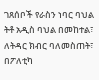ገጸሰቦች የራስን ነባር ባህል ትቶ አዲስ ባህል በመከተል፣ ለትዳር ክብር ባለመስጠት፣ በፖለቲካ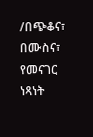/በጭቆና፣ በሙስና፣ የመናገር ነጻነት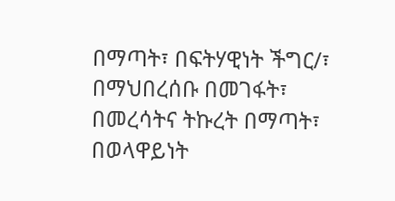በማጣት፣ በፍትሃዊነት ችግር/፣ በማህበረሰቡ በመገፋት፣ በመረሳትና ትኩረት በማጣት፣ በወላዋይነት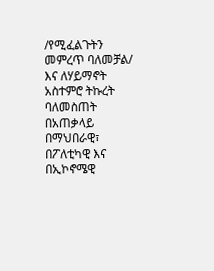/የሚፈልጉትን መምረጥ ባለመቻል/ እና ለሃይማኖት አስተምሮ ትኩረት ባለመስጠት በአጠቃላይ በማህበራዊ፣ በፖለቲካዊ እና በኢኮኖሜዊ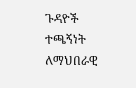ጉዳዮች ተጫኝነት ለማህበራዊ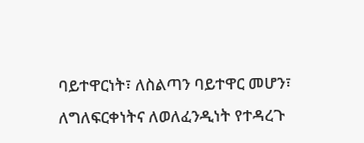ባይተዋርነት፣ ለስልጣን ባይተዋር መሆን፣ ለግለፍርቀነትና ለወለፈንዲነት የተዳረጉ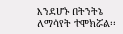እንደሆኑ በትንትኔ ለማሳየት ተሞክሯል፡፡